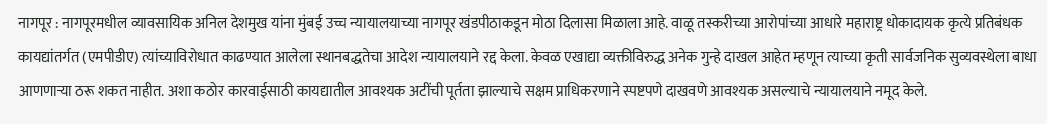नागपूर : नागपूरमधील व्यावसायिक अनिल देशमुख यांना मुंबई उच्च न्यायालयाच्या नागपूर खंडपीठाकडून मोठा दिलासा मिळाला आहे. वाळू तस्करीच्या आरोपांच्या आधारे महाराष्ट्र धोकादायक कृत्ये प्रतिबंधक कायद्यांतर्गत (एमपीडीए) त्यांच्याविरोधात काढण्यात आलेला स्थानबद्धतेचा आदेश न्यायालयाने रद्द केला. केवळ एखाद्या व्यक्तीविरुद्ध अनेक गुन्हे दाखल आहेत म्हणून त्याच्या कृती सार्वजनिक सुव्यवस्थेला बाधा आणणाऱ्या ठरू शकत नाहीत. अशा कठोर कारवाईसाठी कायद्यातील आवश्यक अटींची पूर्तता झाल्याचे सक्षम प्राधिकरणाने स्पष्टपणे दाखवणे आवश्यक असल्याचे न्यायालयाने नमूद केले.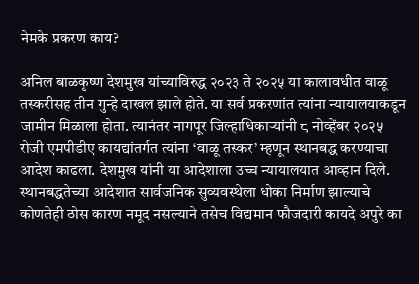नेमके प्रकरण काय?

अनिल बाळकृष्ण देशमुख यांच्याविरुद्ध २०२३ ते २०२५ या कालावधीत वाळू तस्करीसह तीन गुन्हे दाखल झाले होते. या सर्व प्रकरणांत त्यांना न्यायालयाकडून जामीन मिळाला होता. त्यानंतर नागपूर जिल्हाधिकाऱ्यांनी ८ नोव्हेंबर २०२५ रोजी एमपीडीए कायद्यांतर्गत त्यांना ‘वाळू तस्कर’ म्हणून स्थानबद्ध करण्याचा आदेश काढला. देशमुख यांनी या आदेशाला उच्च न्यायालयात आव्हान दिले. स्थानबद्धतेच्या आदेशात सार्वजनिक सुव्यवस्थेला धोका निर्माण झाल्याचे कोणतेही ठोस कारण नमूद नसल्याने तसेच विद्यमान फौजदारी कायदे अपुरे का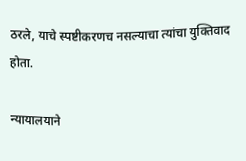ठरले, याचे स्पष्टीकरणच नसल्याचा त्यांचा युक्तिवाद होता.

न्यायालयाने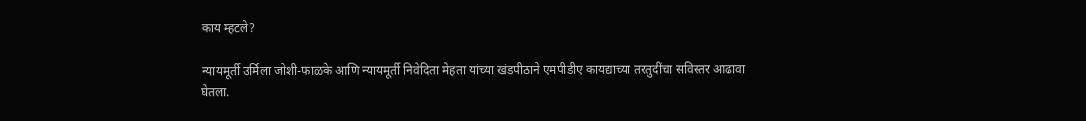काय म्हटले?

न्यायमूर्ती उर्मिला जोशी-फाळके आणि न्यायमूर्ती निवेदिता मेहता यांच्या खंडपीठाने एमपीडीए कायद्याच्या तरतुदींचा सविस्तर आढावा घेतला.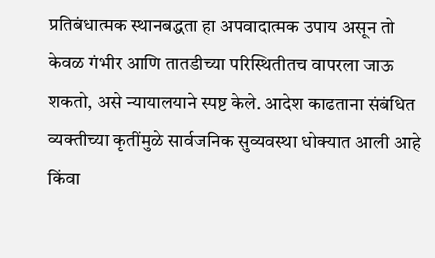प्रतिबंधात्मक स्थानबद्धता हा अपवादात्मक उपाय असून तो केवळ गंभीर आणि तातडीच्या परिस्थितीतच वापरला जाऊ शकतो, असे न्यायालयाने स्पष्ट केले. आदेश काढताना संबंधित व्यक्तीच्या कृतींमुळे सार्वजनिक सुव्यवस्था धोक्यात आली आहे किंवा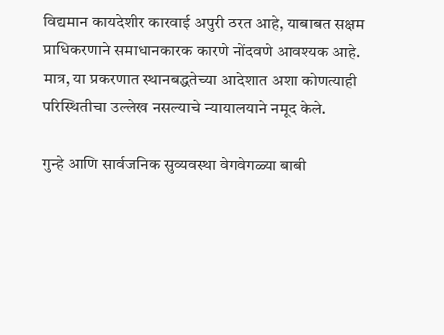विद्यमान कायदेशीर कारवाई अपुरी ठरत आहे, याबाबत सक्षम प्राधिकरणाने समाधानकारक कारणे नोंदवणे आवश्यक आहे. मात्र, या प्रकरणात स्थानबद्धतेच्या आदेशात अशा कोणत्याही परिस्थितीचा उल्लेख नसल्याचे न्यायालयाने नमूद केले.

गुन्हे आणि सार्वजनिक सुव्यवस्था वेगवेगळ्या बाबी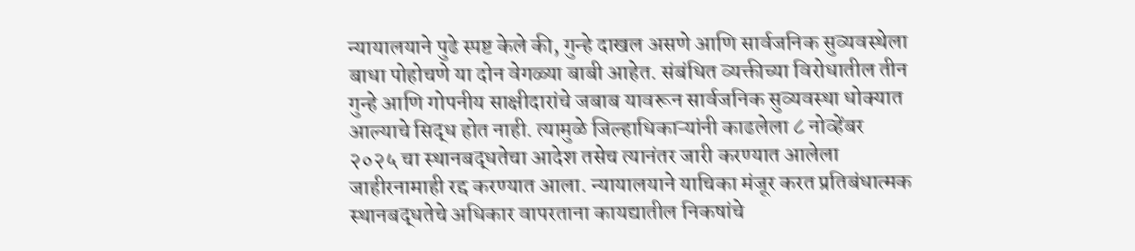न्यायालयाने पुढे स्पष्ट केले की, गुन्हे दाखल असणे आणि सार्वजनिक सुव्यवस्थेला बाधा पोहोचणे या दोन वेगळ्या बाबी आहेत. संबंधित व्यक्तीच्या विरोधातील तीन गुन्हे आणि गोपनीय साक्षीदारांचे जबाब यावरून सार्वजनिक सुव्यवस्था धोक्यात आल्याचे सिद्ध होत नाही. त्यामुळे जिल्हाधिकाऱ्यांनी काढलेला ८ नोव्हेंबर २०२५ चा स्थानबद्धतेचा आदेश तसेच त्यानंतर जारी करण्यात आलेला जाहीरनामाही रद्द करण्यात आला. न्यायालयाने याचिका मंजूर करत प्रतिबंधात्मक स्थानबद्धतेचे अधिकार वापरताना कायद्यातील निकषांचे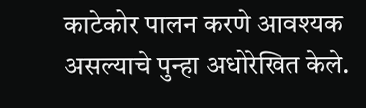काटेकोर पालन करणे आवश्यक असल्याचे पुन्हा अधोरेखित केले.